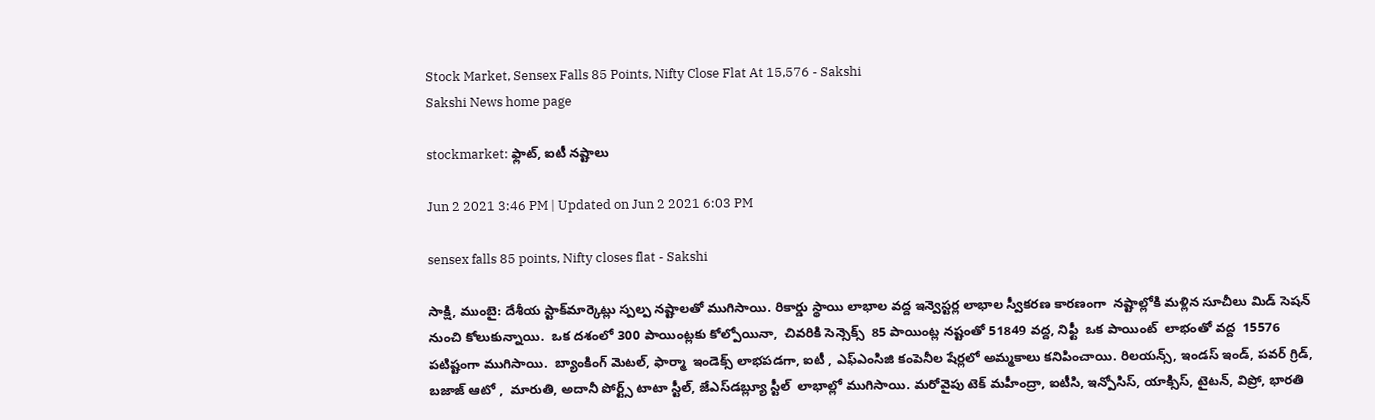Stock Market, Sensex Falls 85 Points, Nifty Close Flat At 15,576 - Sakshi
Sakshi News home page

stockmarket: ఫ్లాట్‌, ఐటీ నష్టాలు

Jun 2 2021 3:46 PM | Updated on Jun 2 2021 6:03 PM

sensex falls 85 points, Nifty closes flat - Sakshi

సాక్షి, ముంబై: దేశీయ స్టాక్‌మార్కెట్లు స్పల్ప నష్టాలతో ముగిసాయి. రికార్డు స్థాయి లాభాల వద్ద ఇన్వెస్టర్ల లాభాల స్వీకరణ కారణంగా  నష్టాల్లోకి మళ్లిన సూచీలు మిడ్‌ సెషన్‌ నుంచి కోలుకున్నాయి.  ఒక దశంలో 300 పాయింట్లకు కోల్పోయినా,  చివరికి సెన్సెక్స్‌  85 పాయింట్ల నష్టంతో 51849 వద్ద, నిఫ్టీ  ఒక పాయింట్‌  లాభంతో వద్ద  15576 పటిష్టంగా ముగిసాయి.  బ్యాంకింగ్‌ మెటల్, ఫార్మా  ఇండెక్స్ లాభపడగా, ఐటీ , ఎఫ్‌ఎంసిజి కంపెనీల షేర్లలో అమ్మకాలు కనిపించాయి. రిలయన్స్‌, ఇండస్‌ ఇండ్‌, పవర్‌ గ్రిడ్‌, బజాజ్‌ ఆటో ,  మారుతి, అదానీ పోర్ట్స్ టాటా స్టీల్, జేఎస్‌డబ్ల్యూ స్టీల్  లాభాల్లో ముగిసాయి. మరోవైపు టెక్ మహీంద్రా, ఐటీసి, ఇన్పోసిస్, యాక్సిస్‌, టైటన్, విప్రో, భారతి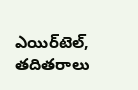ఎయిర్‌టెల్‌, తదితరాలు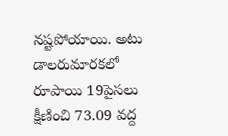నష్టపోయాయి. అటు డాలరుమారకలో రూపాయి 19పైసలు క్షీణించి 73.09 వద్ద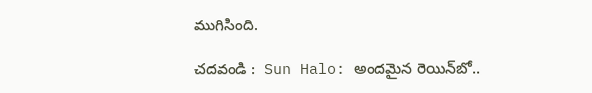ముగిసింది.

చదవండి :  Sun Halo: అందమైన రెయిన్‌బో..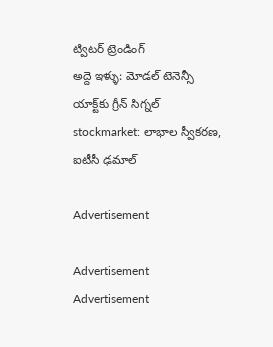ట్విటర్‌ ట్రెండింగ్‌
అద్దె ఇళ్ళు: మోడల్ టెనెన్సీ యాక్ట్‌కు గ్రీన్‌ సిగ్నల్‌
stockmarket: లాభాల స్వీకరణ, ఐటీసీ ఢమాల్‌

Advertisement

Advertisement
Advertisement